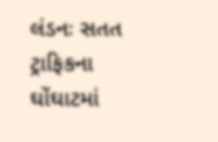લંડનઃ સતત ટ્રાફિકના ઘોંઘાટમાં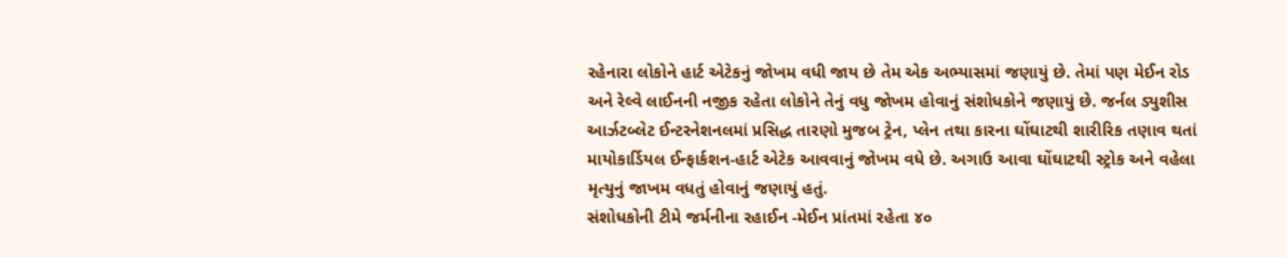રહેનારા લોકોને હાર્ટ એટેકનું જોખમ વધી જાય છે તેમ એક અભ્યાસમાં જણાયું છે. તેમાં પણ મેઈન રોડ અને રેલ્વે લાઈનની નજીક રહેતા લોકોને તેનું વધુ જોખમ હોવાનું સંશોધકોને જણાયું છે. જર્નલ ડ્યુશીસ આર્ઝટબ્લેટ ઈન્ટરનેશનલમાં પ્રસિદ્ધ તારણો મુજબ ટ્રેન, પ્લેન તથા કારના ઘોંઘાટથી શારીરિક તણાવ થતાં માયોકાર્ડિયલ ઈન્ફાર્કશન-હાર્ટ એટેક આવવાનું જોખમ વધે છે. અગાઉ આવા ઘોંઘાટથી સ્ટ્રોક અને વહેલા મૃત્યુનું જાખમ વધતું હોવાનું જણાયું હતું.
સંશોધકોની ટીમે જર્મનીના રહાઈન -મેઈન પ્રાંતમાં રહેતા ૪૦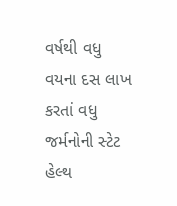વર્ષથી વધુ વયના દસ લાખ કરતાં વધુ જર્મનોની સ્ટેટ હેલ્થ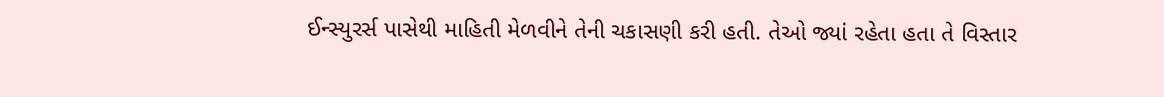ઈન્સ્યુરર્સ પાસેથી માહિતી મેળવીને તેની ચકાસણી કરી હતી. તેઓ જ્યાં રહેતા હતા તે વિસ્તાર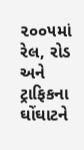૨૦૦૫માં રેલ, રોડ અને ટ્રાફિકના ઘોંઘાટને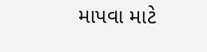માપવા માટે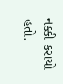નક્કી કરાયો હતો.